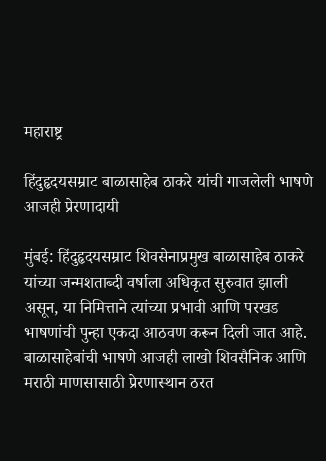महाराष्ट्र

हिंदुहृदयसम्राट बाळासाहेब ठाकरे यांची गाजलेली भाषणे आजही प्रेरणादायी

मुंबई: हिंदुहृदयसम्राट शिवसेनाप्रमुख बाळासाहेब ठाकरे यांच्या जन्मशताब्दी वर्षाला अधिकृत सुरुवात झाली असून, या निमित्ताने त्यांच्या प्रभावी आणि परखड भाषणांची पुन्हा एकदा आठवण करून दिली जात आहे. बाळासाहेबांची भाषणे आजही लाखो शिवसैनिक आणि मराठी माणसासाठी प्रेरणास्थान ठरत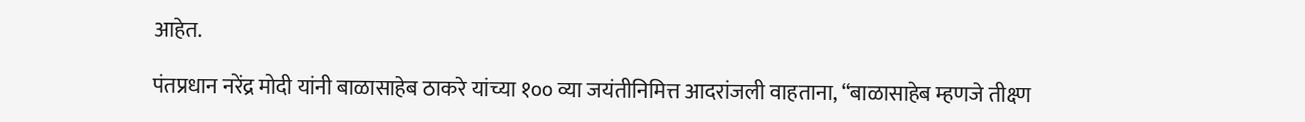आहेत.

पंतप्रधान नरेंद्र मोदी यांनी बाळासाहेब ठाकरे यांच्या १०० व्या जयंतीनिमित्त आदरांजली वाहताना, “बाळासाहेब म्हणजे तीक्ष्ण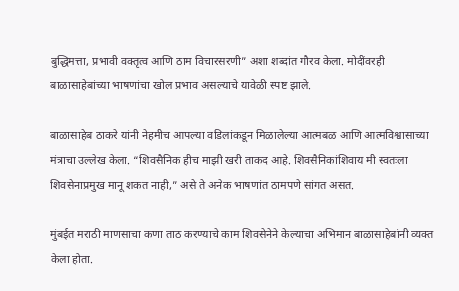बुद्धिमत्ता, प्रभावी वक्तृत्व आणि ठाम विचारसरणी” अशा शब्दांत गौरव केला. मोदींवरही बाळासाहेबांच्या भाषणांचा खोल प्रभाव असल्याचे यावेळी स्पष्ट झाले.

बाळासाहेब ठाकरे यांनी नेहमीच आपल्या वडिलांकडून मिळालेल्या आत्मबळ आणि आत्मविश्वासाच्या मंत्राचा उल्लेख केला. “शिवसैनिक हीच माझी खरी ताकद आहे. शिवसैनिकांशिवाय मी स्वतःला शिवसेनाप्रमुख मानू शकत नाही,” असे ते अनेक भाषणांत ठामपणे सांगत असत.

मुंबईत मराठी माणसाचा कणा ताठ करण्याचे काम शिवसेनेने केल्याचा अभिमान बाळासाहेबांनी व्यक्त केला होता.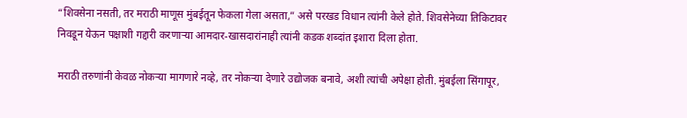“शिवसेना नसती, तर मराठी माणूस मुंबईतून फेकला गेला असता,” असे परखड विधान त्यांनी केले होते. शिवसेनेच्या तिकिटावर निवडून येऊन पक्षाशी गद्दारी करणाऱ्या आमदार-खासदारांनाही त्यांनी कडक शब्दांत इशारा दिला होता.

मराठी तरुणांनी केवळ नोकऱ्या मागणारे नव्हे, तर नोकऱ्या देणारे उद्योजक बनावे, अशी त्यांची अपेक्षा होती. मुंबईला सिंगापूर,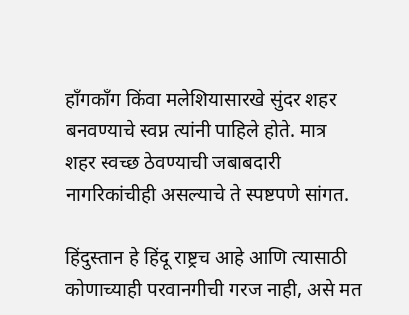हाँगकाँग किंवा मलेशियासारखे सुंदर शहर बनवण्याचे स्वप्न त्यांनी पाहिले होते. मात्र शहर स्वच्छ ठेवण्याची जबाबदारी नागरिकांचीही असल्याचे ते स्पष्टपणे सांगत.

हिंदुस्तान हे हिंदू राष्ट्रच आहे आणि त्यासाठी कोणाच्याही परवानगीची गरज नाही, असे मत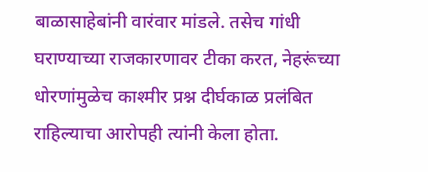बाळासाहेबांनी वारंवार मांडले. तसेच गांधी घराण्याच्या राजकारणावर टीका करत, नेहरूंच्या धोरणांमुळेच काश्मीर प्रश्न दीर्घकाळ प्रलंबित राहिल्याचा आरोपही त्यांनी केला होता.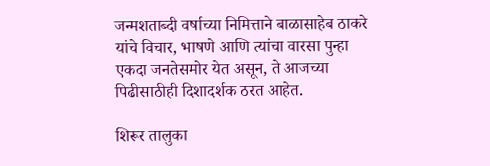जन्मशताब्दी वर्षाच्या निमित्ताने बाळासाहेब ठाकरे यांचे विचार, भाषणे आणि त्यांचा वारसा पुन्हा एकदा जनतेसमोर येत असून, ते आजच्या पिढीसाठीही दिशादर्शक ठरत आहेत.

शिरूर तालुका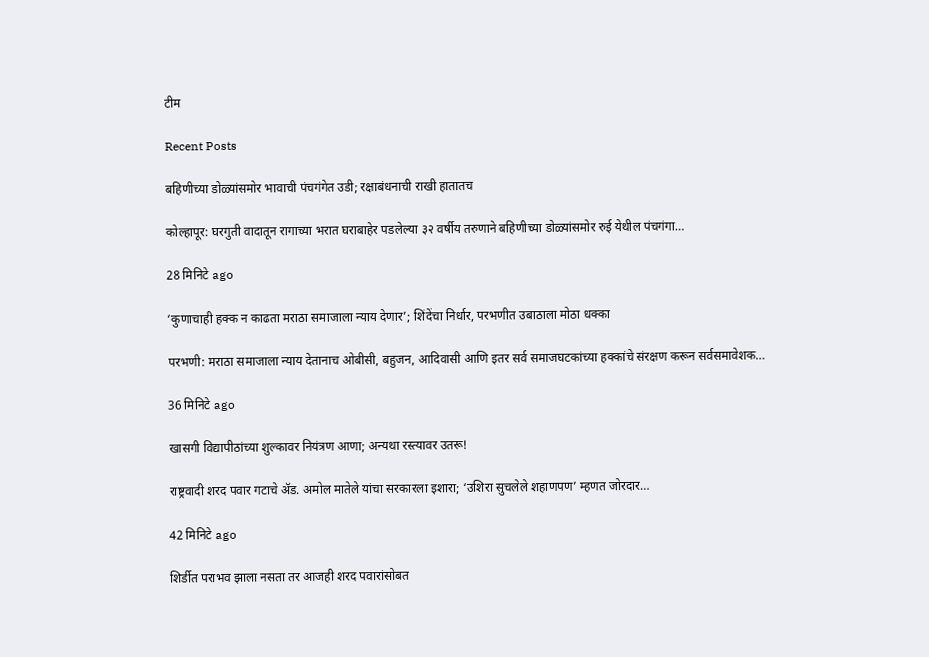टीम

Recent Posts

बहिणीच्या डोळ्यांसमोर भावाची पंचगंगेत उडी; रक्षाबंधनाची राखी हातातच

कोल्हापूर: घरगुती वादातून रागाच्या भरात घराबाहेर पडलेल्या ३२ वर्षीय तरुणाने बहिणीच्या डोळ्यांसमोर रुई येथील पंचगंगा…

28 मिनिटे ago

‘कुणाचाही हक्क न काढता मराठा समाजाला न्याय देणार’; शिंदेंचा निर्धार, परभणीत उबाठाला मोठा धक्का

परभणी: मराठा समाजाला न्याय देतानाच ओबीसी, बहुजन, आदिवासी आणि इतर सर्व समाजघटकांच्या हक्कांचे संरक्षण करून सर्वसमावेशक…

36 मिनिटे ago

खासगी विद्यापीठांच्या शुल्कावर नियंत्रण आणा; अन्यथा रस्त्यावर उतरू!

राष्ट्रवादी शरद पवार गटाचे ॲड. अमोल मातेले यांचा सरकारला इशारा; ‘उशिरा सुचलेले शहाणपण’ म्हणत जोरदार…

42 मिनिटे ago

शिर्डीत पराभव झाला नसता तर आजही शरद पवारांसोबत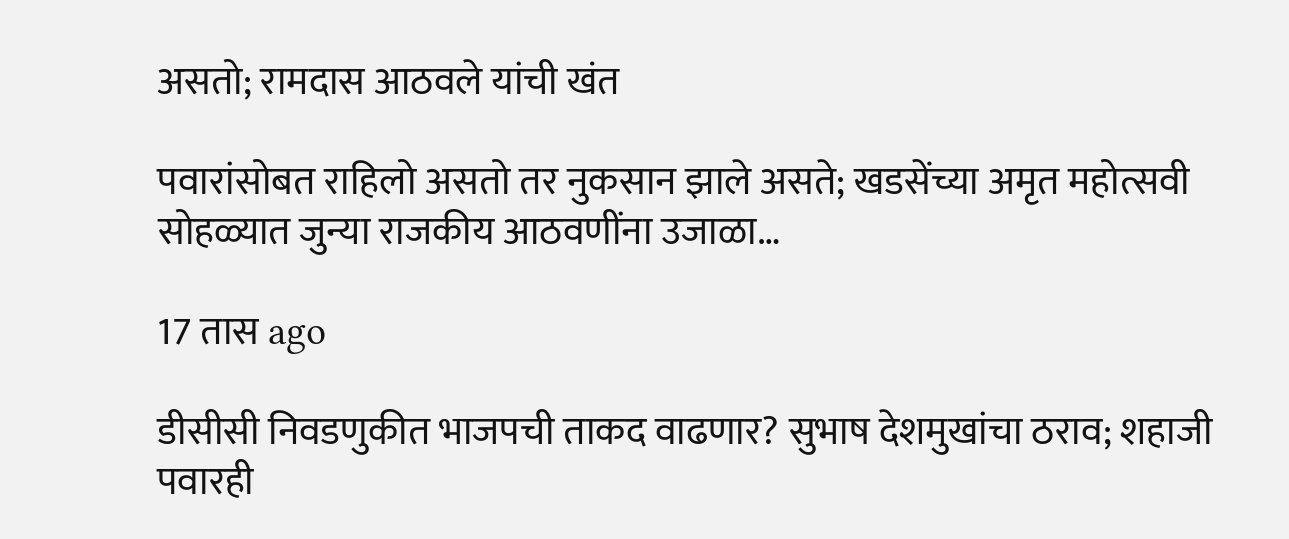असतो; रामदास आठवले यांची खंत

पवारांसोबत राहिलो असतो तर नुकसान झाले असते; खडसेंच्या अमृत महोत्सवी सोहळ्यात जुन्या राजकीय आठवणींना उजाळा…

17 तास ago

डीसीसी निवडणुकीत भाजपची ताकद वाढणार? सुभाष देशमुखांचा ठराव; शहाजी पवारही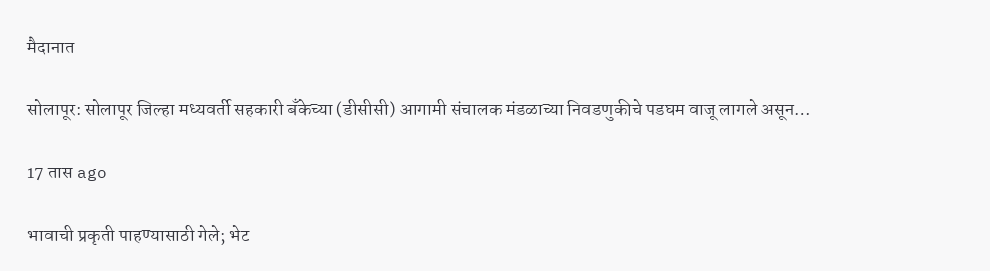मैदानात

सोलापूर: सोलापूर जिल्हा मध्यवर्ती सहकारी बँकेच्या (डीसीसी) आगामी संचालक मंडळाच्या निवडणुकीचे पडघम वाजू लागले असून…

17 तास ago

भावाची प्रकृती पाहण्यासाठी गेले; भेट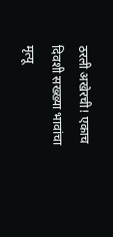ठरली अखेरची! एकाच दिवशी सख्ख्या भावांचा मृत्यू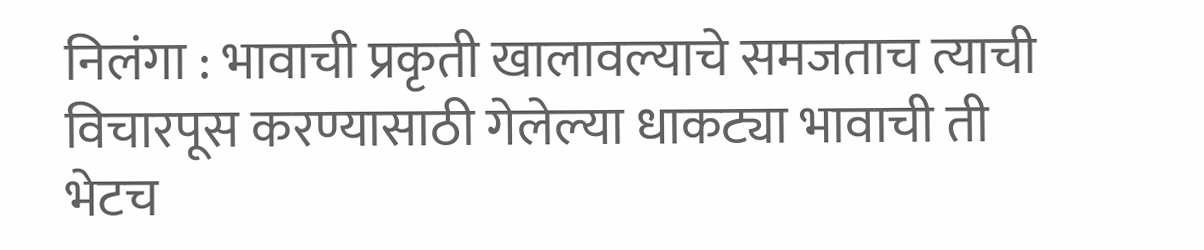निलंगा : भावाची प्रकृती खालावल्याचे समजताच त्याची विचारपूस करण्यासाठी गेलेल्या धाकट्या भावाची ती भेटच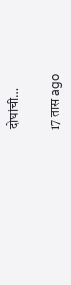दोघांची…

17 तास ago